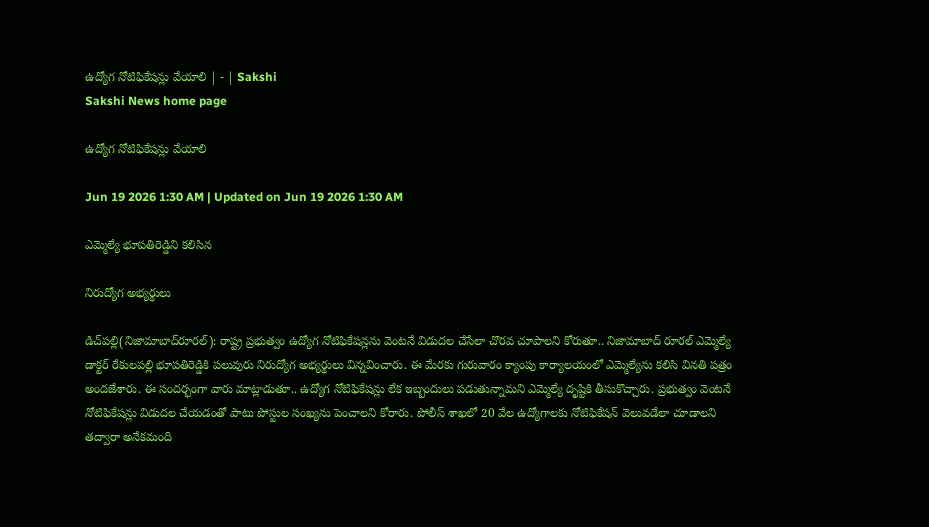ఉద్యోగ నోటిఫికేషన్లు వేయాలి | - | Sakshi
Sakshi News home page

ఉద్యోగ నోటిఫికేషన్లు వేయాలి

Jun 19 2026 1:30 AM | Updated on Jun 19 2026 1:30 AM

ఎమ్మెల్యే భూపతిరెడ్డిని కలిసిన

నిరుద్యోగ అభ్యర్థులు

డిచ్‌పల్లి(నిజామాబాద్‌రూరల్‌): రాష్ట్ర ప్రభుత్వం ఉద్యోగ నోటిఫికేషన్లను వెంటనే విడుదల చేసేలా చొరవ చూపాలని కోరుతూ.. నిజామాబాద్‌ రూరల్‌ ఎమ్మెల్యే డాక్టర్‌ రేకులపల్లి భూపతిరెడ్డికి పలువురు నిరుద్యోగ అభ్యర్థులు విన్నవించారు. ఈ మేరకు గురువారం క్యాంపు కార్యాలయంలో ఎమ్మెల్యేను కలిసి వినతి పత్రం అందజేశారు. ఈ సందర్భంగా వారు మాట్లాడుతూ.. ఉద్యోగ నోటిఫికేషన్లు లేక ఇబ్బందులు పడుతున్నామని ఎమ్మెల్యే దృష్టికి తీసుకొచ్చారు. ప్రభుత్వం వెంటనే నోటిఫికేషన్లు విడుదల చేయడంతో పాటు పోస్టుల సంఖ్యను పెంచాలని కోరారు. పోలీస్‌ శాఖలో 20 వేల ఉద్యోగాలకు నోటిఫికేషన్‌ వెలువడేలా చూడాలని తద్వారా అనేకమంది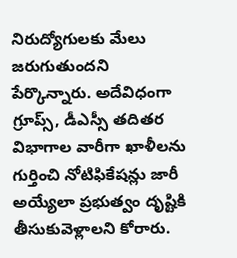నిరుద్యోగులకు మేలు జరుగుతుందని పేర్కొన్నారు. అదేవిధంగా గ్రూప్స్‌, డీఎస్సీ తదితర విభాగాల వారీగా ఖాళీలను గుర్తించి నోటిఫికేషన్లు జారీ అయ్యేలా ప్రభుత్వం దృష్టికి తీసుకువెళ్లాలని కోరారు.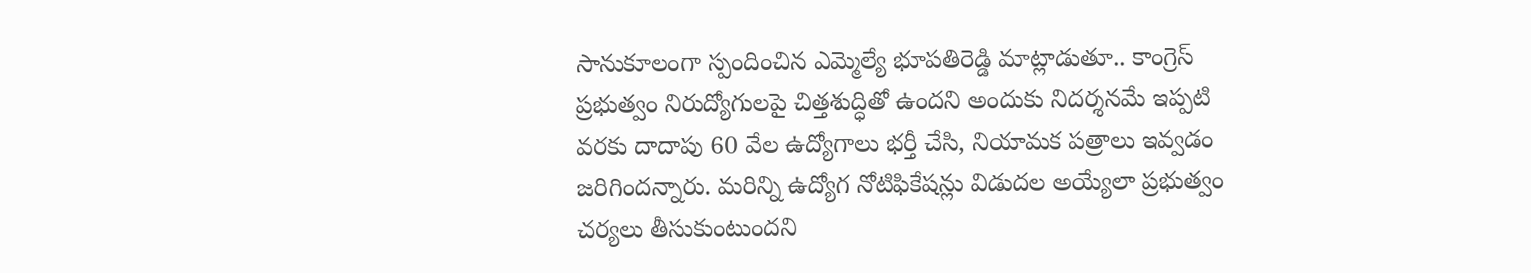సానుకూలంగా స్పందించిన ఎమ్మెల్యే భూపతిరెడ్డి మాట్లాడుతూ.. కాంగ్రెస్‌ ప్రభుత్వం నిరుద్యోగులపై చిత్తశుద్ధితో ఉందని అందుకు నిదర్శనమే ఇప్పటి వరకు దాదాపు 60 వేల ఉద్యోగాలు భర్తీ చేసి, నియామక పత్రాలు ఇవ్వడం జరిగిందన్నారు. మరిన్ని ఉద్యోగ నోటిఫికేషన్లు విడుదల అయ్యేలా ప్రభుత్వం చర్యలు తీసుకుంటుందని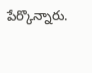పేర్కొన్నారు.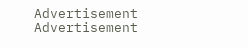Advertisement
Advertisement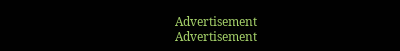Advertisement
Advertisement